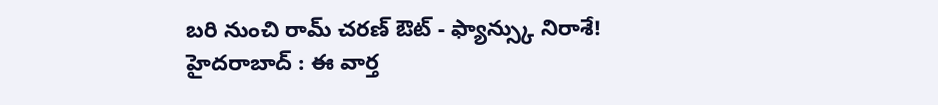బరి నుంచి రామ్ చరణ్ ఔట్ - ఫ్యాన్స్కు నిరాశే!
హైదరాబాద్ : ఈ వార్త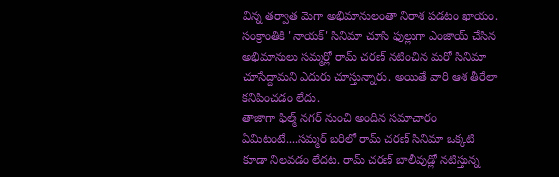విన్న తర్వాత మెగా అభిమానులంతా నిరాశ పడటం ఖాయం. సంక్రాంతికి 'నాయక్' సినిమా చూసి ఫుల్లుగా ఎంజాయ్ చేసిన అభిమానులు సమ్మర్లో రామ్ చరణ్ నటించిన మరో సినిమా చూసేద్దామని ఎదురు చూస్తున్నారు. అయితే వారి ఆశ తీరేలా కనిపించడం లేదు.
తాజాగా ఫిల్మ్ నగర్ నుంచి అందిన సమాచారం ఏమిటంటే....సమ్మర్ బరిలో రామ్ చరణ్ సినిమా ఒక్కటి కూడా నిలవడం లేదట. రామ్ చరణ్ బాలీవుడ్లో నటిస్తున్న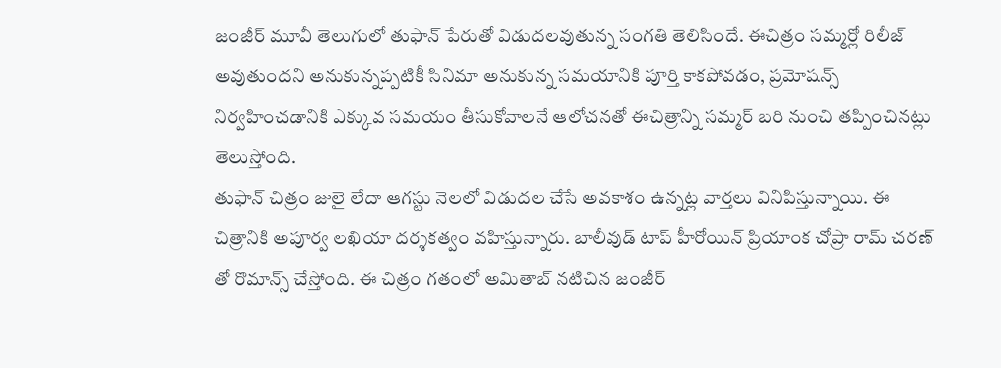జంజీర్ మూవీ తెలుగులో తుఫాన్ పేరుతో విడుదలవుతున్న సంగతి తెలిసిందే. ఈచిత్రం సమ్మర్లో రిలీజ్ అవుతుందని అనుకున్నప్పటికీ సినిమా అనుకున్న సమయానికి పూర్తి కాకపోవడం, ప్రమోషన్స్ నిర్వహించడానికి ఎక్కువ సమయం తీసుకోవాలనే ఆలోచనతో ఈచిత్రాన్ని సమ్మర్ బరి నుంచి తప్పించినట్లు తెలుస్తోంది.
తుఫాన్ చిత్రం జులై లేదా ఆగస్టు నెలలో విడుదల చేసే అవకాశం ఉన్నట్ల వార్తలు వినిపిస్తున్నాయి. ఈ చిత్రానికి అపూర్వ లఖియా దర్శకత్వం వహిస్తున్నారు. బాలీవుడ్ టాప్ హీరోయిన్ ప్రియాంక చోప్రా రామ్ చరణ్ తో రొమాన్స్ చేస్తోంది. ఈ చిత్రం గతంలో అమితాబ్ నటిచిన జంజీర్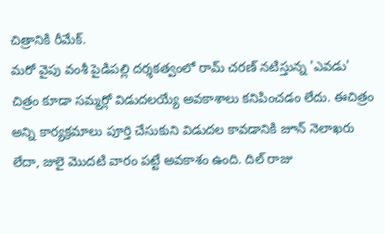చిత్రానికి రీమేక్.
మరో వైపు వంశీ పైడిపల్లి దర్శకత్వంలో రామ్ చరణ్ నటిస్తున్న 'ఎవడు' చిత్రం కూడా సమ్మర్లో విడుదలయ్యే అవకాశాలు కనిపించడం లేదు. ఈచిత్రం అన్ని కార్యక్రమాలు పూర్తి చేసుకుని విడుదల కావడానికి జూన్ నెలాఖరు లేదా, జులై మొదటి వారం పట్టే అవకాశం ఉంది. దిల్ రాజు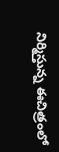నిర్మిస్తున్న ఈచిత్రంలో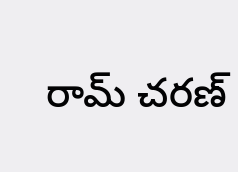రామ్ చరణ్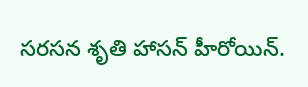సరసన శృతి హాసన్ హీరోయిన్.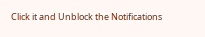Click it and Unblock the Notifications